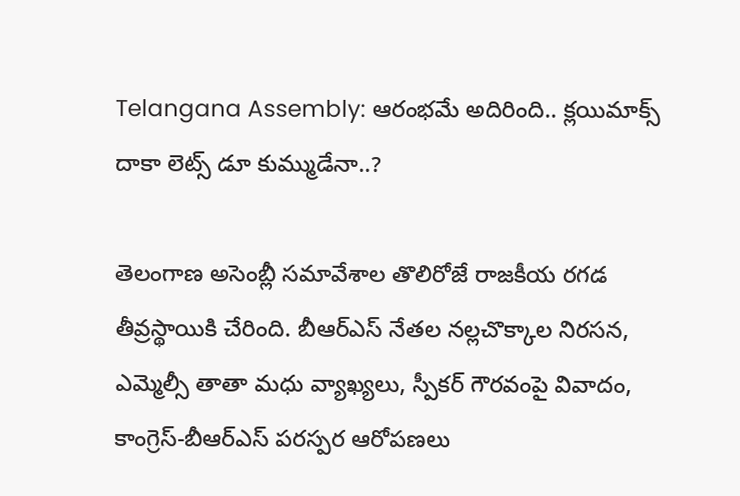Telangana Assembly: ఆరంభమే అదిరింది.. క్లయిమాక్స్‌ దాకా లెట్స్ డూ కుమ్ముడేనా..?

తెలంగాణ అసెంబ్లీ సమావేశాల తొలిరోజే రాజకీయ రగడ తీవ్రస్థాయికి చేరింది. బీఆర్ఎస్ నేతల నల్లచొక్కాల నిరసన, ఎమ్మెల్సీ తాతా మధు వ్యాఖ్యలు, స్పీకర్ గౌరవంపై వివాదం, కాంగ్రెస్-బీఆర్ఎస్ పరస్పర ఆరోపణలు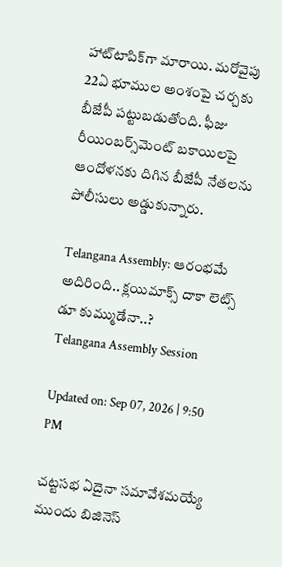హాట్‌టాపిక్‌గా మారాయి. మరోవైపు 22ఏ భూముల అంశంపై చర్చకు బీజేపీ పట్టుబడుతోంది. ఫీజు రీయింబర్స్‌మెంట్ బకాయిలపై ఆందోళనకు దిగిన బీజేపీ నేతలను పోలీసులు అడ్డుకున్నారు.

Telangana Assembly: ఆరంభమే అదిరింది.. క్లయిమాక్స్‌ దాకా లెట్స్ డూ కుమ్ముడేనా..?
Telangana Assembly Session

Updated on: Sep 07, 2026 | 9:50 PM

చట్టసభ ఏదైనా సమావేశమయ్యే ముందు బిజినెస్‌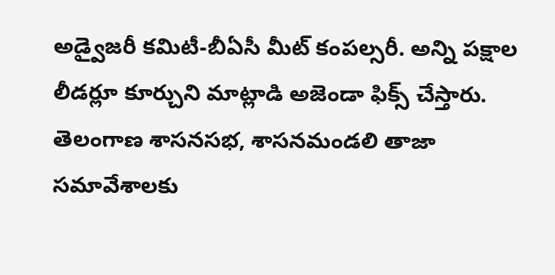అడ్వైజరీ కమిటీ-బీఏసీ మీట్ కంపల్సరీ. అన్ని పక్షాల లీడర్లూ కూర్చుని మాట్లాడి అజెండా ఫిక్స్ చేస్తారు. తెలంగాణ శాసనసభ, శాసనమండలి తాజా సమావేశాలకు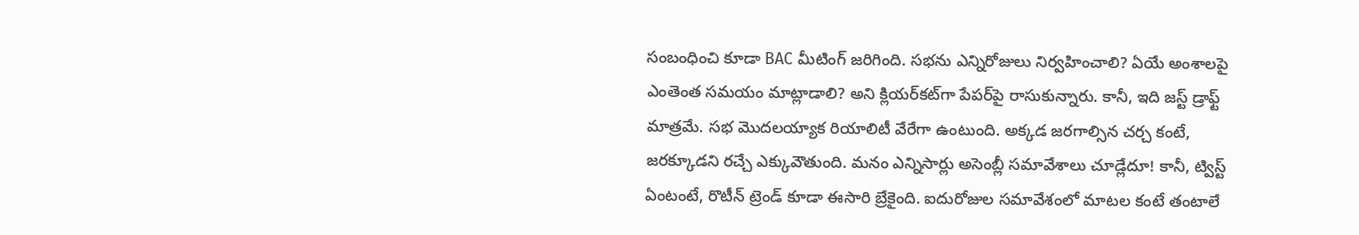సంబంధించి కూడా BAC మీటింగ్ జరిగింది. సభను ఎన్నిరోజులు నిర్వహించాలి? ఏయే అంశాలపై ఎంతెంత సమయం మాట్లాడాలి? అని క్లియర్‌కట్‌గా పేపర్‌పై రాసుకున్నారు. కానీ, ఇది జస్ట్ డ్రాఫ్ట్ మాత్రమే. సభ మొదలయ్యాక రియాలిటీ వేరేగా ఉంటుంది. అక్కడ జరగాల్సిన చర్చ కంటే, జరక్కూడని రచ్చే ఎక్కువౌతుంది. మనం ఎన్నిసార్లు అసెంబ్లీ సమావేశాలు చూడ్లేదూ! కానీ, ట్విస్ట్ ఏంటంటే, రొటీన్ ట్రెండ్‌ కూడా ఈసారి బ్రేకైంది. ఐదురోజుల సమావేశంలో మాటల కంటే తంటాలే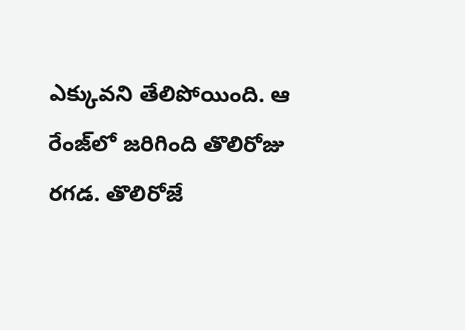ఎక్కువని తేలిపోయింది. ఆ రేంజ్‌లో జరిగింది తొలిరోజు రగడ. తొలిరోజే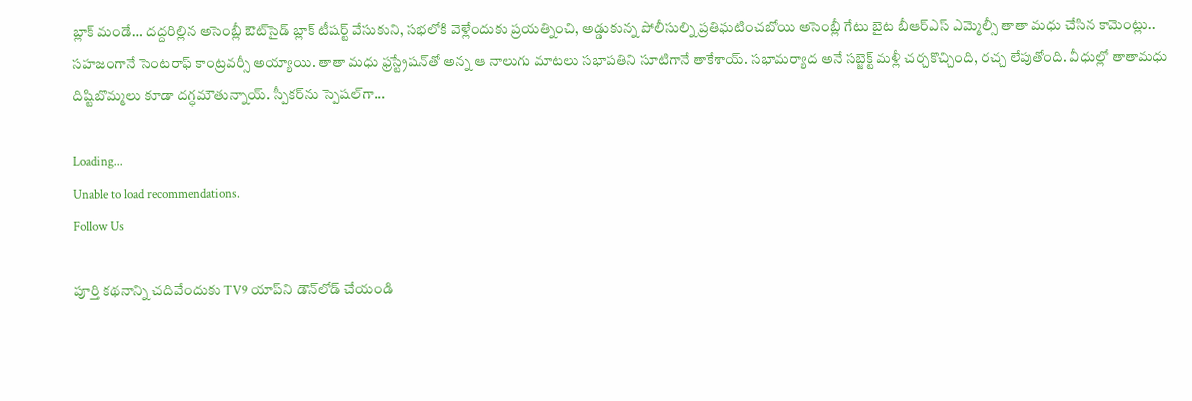బ్లాక్‌ మండే… దద్దరిల్లిన అసెంబ్లీ ఔట్‌సైడ్ బ్లాక్ టీషర్ట్ వేసుకుని, సభలోకి వెళ్లేందుకు ప్రయత్నించి, అడ్డుకున్న పోలీసుల్ని ప్రతిఘటించబోయి అసెంబ్లీ గేటు బైట బీఆర్ఎస్ ఎమ్మెల్సీ తాతా మధు చేసిన కామెంట్లు.. సహజంగానే సెంటరాఫ్ కాంట్రవర్సీ అయ్యాయి. తాతా మధు ఫ్రస్ట్రేషన్‌తో అన్న ఆ నాలుగు మాటలు సభాపతిని సూటిగానే తాకేశాయ్. సభామర్యాద అనే సబ్జెక్ట్ మళ్లీ చర్చకొచ్చింది, రచ్చ లేపుతోంది. వీధుల్లో తాతామధు దిష్టిబొమ్మలు కూడా దగ్ధమౌతున్నాయ్. స్పీకర్‌ను స్పెషల్‌గా...

Loading...
Unable to load recommendations.
Follow Us

పూర్తి కథనాన్ని చదివేందుకు TV9 యాప్‌ని డౌన్‌లోడ్ చేయండి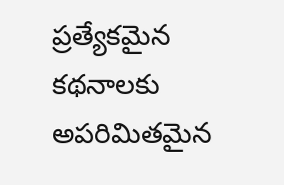ప్రత్యేకమైన కథనాలకు అపరిమితమైన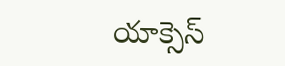యాక్సెస్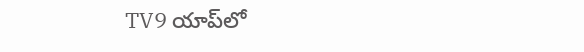TV9 యాప్‌లో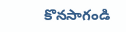కొనసాగండి